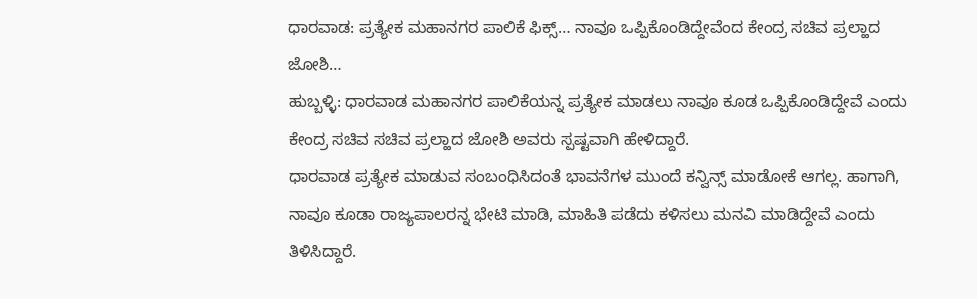ಧಾರವಾಡ: ಪ್ರತ್ಯೇಕ ಮಹಾನಗರ ಪಾಲಿಕೆ ಫಿಕ್ಸ್… ನಾವೂ ಒಪ್ಪಿಕೊಂಡಿದ್ದೇವೆಂದ ಕೇಂದ್ರ ಸಚಿವ ಪ್ರಲ್ಹಾದ ಜೋಶಿ…
ಹುಬ್ಬಳ್ಳಿ: ಧಾರವಾಡ ಮಹಾನಗರ ಪಾಲಿಕೆಯನ್ನ ಪ್ರತ್ಯೇಕ ಮಾಡಲು ನಾವೂ ಕೂಡ ಒಪ್ಪಿಕೊಂಡಿದ್ದೇವೆ ಎಂದು ಕೇಂದ್ರ ಸಚಿವ ಸಚಿವ ಪ್ರಲ್ಹಾದ ಜೋಶಿ ಅವರು ಸ್ಪಷ್ಟವಾಗಿ ಹೇಳಿದ್ದಾರೆ.
ಧಾರವಾಡ ಪ್ರತ್ಯೇಕ ಮಾಡುವ ಸಂಬಂಧಿಸಿದಂತೆ ಭಾವನೆಗಳ ಮುಂದೆ ಕನ್ವಿನ್ಸ್ ಮಾಡೋಕೆ ಆಗಲ್ಲ. ಹಾಗಾಗಿ, ನಾವೂ ಕೂಡಾ ರಾಜ್ಯಪಾಲರನ್ನ ಭೇಟಿ ಮಾಡಿ, ಮಾಹಿತಿ ಪಡೆದು ಕಳಿಸಲು ಮನವಿ ಮಾಡಿದ್ದೇವೆ ಎಂದು ತಿಳಿಸಿದ್ದಾರೆ.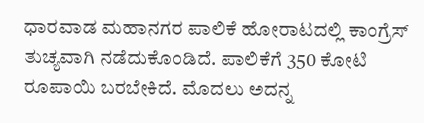ಧಾರವಾಡ ಮಹಾನಗರ ಪಾಲಿಕೆ ಹೋರಾಟದಲ್ಲಿ ಕಾಂಗ್ರೆಸ್ ತುಚ್ಯವಾಗಿ ನಡೆದುಕೊಂಡಿದೆ. ಪಾಲಿಕೆಗೆ 350 ಕೋಟಿ ರೂಪಾಯಿ ಬರಬೇಕಿದೆ. ಮೊದಲು ಅದನ್ನ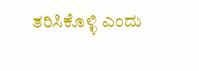ತರಿಸಿಕೊಳ್ಳಿ ಎಂದು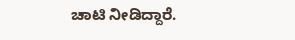ಚಾಟಿ ನೀಡಿದ್ದಾರೆ.